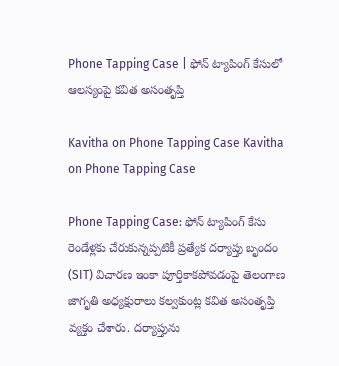Phone Tapping Case | ఫోన్‌ ట్యాపింగ్‌ కేసులో ఆలస్యంపై కవిత అసంతృప్తి

Kavitha on Phone Tapping Case Kavitha on Phone Tapping Case

Phone Tapping Case: ఫోన్‌ ట్యాపింగ్‌ కేసు రెండేళ్లకు చేరుకున్నప్పటికీ ప్రత్యేక దర్యాప్తు బృందం (SIT) విచారణ ఇంకా పూర్తికాకపోవడంపై తెలంగాణ జాగృతి అధ్యక్షురాలు కల్వకుంట్ల కవిత అసంతృప్తి వ్యక్తం చేశారు. దర్యాప్తును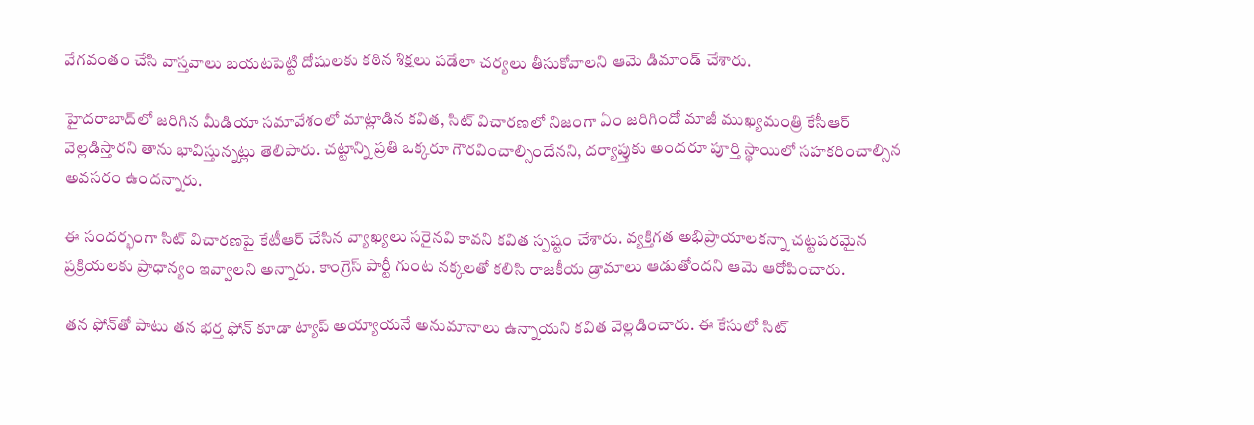వేగవంతం చేసి వాస్తవాలు బయటపెట్టి దోషులకు కఠిన శిక్షలు పడేలా చర్యలు తీసుకోవాలని ఆమె డిమాండ్‌ చేశారు.

హైదరాబాద్‌లో జరిగిన మీడియా సమావేశంలో మాట్లాడిన కవిత, సిట్‌ విచారణలో నిజంగా ఏం జరిగిందో మాజీ ముఖ్యమంత్రి కేసీఆర్‌ వెల్లడిస్తారని తాను భావిస్తున్నట్లు తెలిపారు. చట్టాన్ని ప్రతి ఒక్కరూ గౌరవించాల్సిందేనని, దర్యాప్తుకు అందరూ పూర్తి స్థాయిలో సహకరించాల్సిన అవసరం ఉందన్నారు.

ఈ సందర్భంగా సిట్‌ విచారణపై కేటీఆర్‌ చేసిన వ్యాఖ్యలు సరైనవి కావని కవిత స్పష్టం చేశారు. వ్యక్తిగత అభిప్రాయాలకన్నా చట్టపరమైన ప్రక్రియలకు ప్రాధాన్యం ఇవ్వాలని అన్నారు. కాంగ్రెస్‌ పార్టీ గుంట నక్కలతో కలిసి రాజకీయ డ్రామాలు ఆడుతోందని ఆమె ఆరోపించారు.

తన ఫోన్‌తో పాటు తన భర్త ఫోన్‌ కూడా ట్యాప్‌ అయ్యాయనే అనుమానాలు ఉన్నాయని కవిత వెల్లడించారు. ఈ కేసులో సిట్‌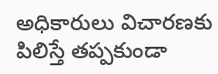అధికారులు విచారణకు పిలిస్తే తప్పకుండా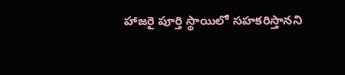హాజరై పూర్తి స్థాయిలో సహకరిస్తానని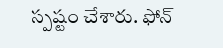స్పష్టం చేశారు. ఫోన్‌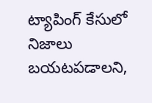ట్యాపింగ్‌ కేసులో నిజాలు బయటపడాలని,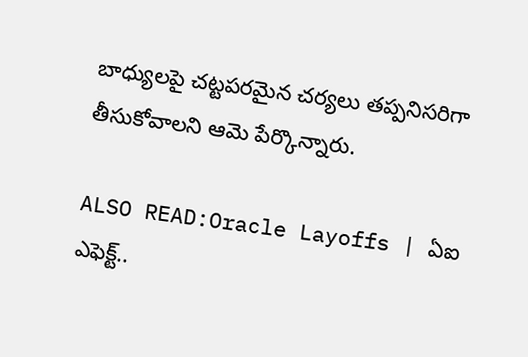బాధ్యులపై చట్టపరమైన చర్యలు తప్పనిసరిగా తీసుకోవాలని ఆమె పేర్కొన్నారు.

ALSO READ:Oracle Layoffs | ఏఐ ఎఫెక్ట్‌..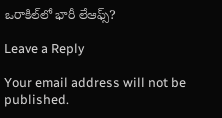ఒరాకిల్‌లో భారీ లేఆఫ్స్‌?

Leave a Reply

Your email address will not be published.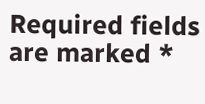Required fields are marked *